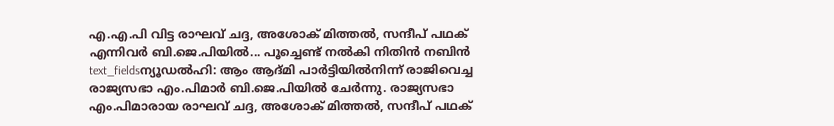എ.എ.പി വിട്ട രാഘവ് ചദ്ദ, അശോക് മിത്തൽ, സന്ദീപ് പഥക് എന്നിവർ ബി.ജെ.പിയിൽ... പൂച്ചെണ്ട് നൽകി നിതിൻ നബിൻ
text_fieldsന്യൂഡൽഹി: ആം ആദ്മി പാർട്ടിയിൽനിന്ന് രാജിവെച്ച രാജ്യസഭാ എം.പിമാർ ബി.ജെ.പിയിൽ ചേർന്നു. രാജ്യസഭാ എം.പിമാരായ രാഘവ് ചദ്ദ, അശോക് മിത്തൽ, സന്ദീപ് പഥക്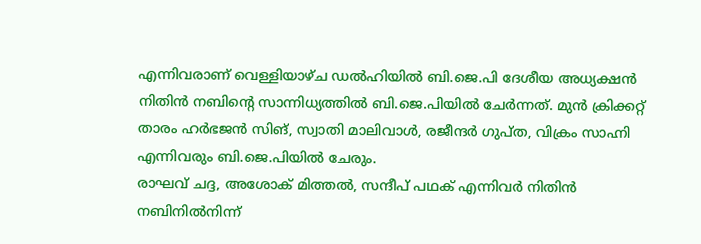എന്നിവരാണ് വെള്ളിയാഴ്ച ഡൽഹിയിൽ ബി.ജെ.പി ദേശീയ അധ്യക്ഷൻ നിതിൻ നബിന്റെ സാന്നിധ്യത്തിൽ ബി.ജെ.പിയിൽ ചേർന്നത്. മുൻ ക്രിക്കറ്റ് താരം ഹർഭജൻ സിങ്, സ്വാതി മാലിവാൾ, രജീന്ദർ ഗുപ്ത, വിക്രം സാഹ്നി എന്നിവരും ബി.ജെ.പിയിൽ ചേരും.
രാഘവ് ചദ്ദ, അശോക് മിത്തൽ, സന്ദീപ് പഥക് എന്നിവർ നിതിൻ നബിനിൽനിന്ന്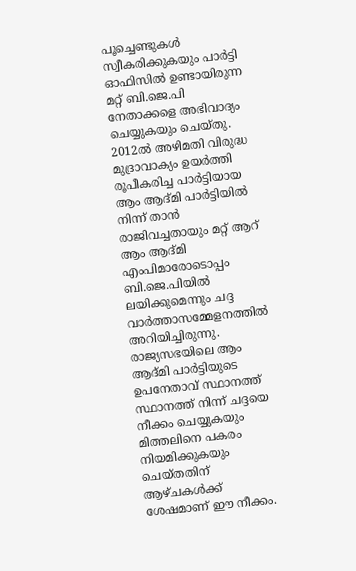പൂച്ചെണ്ടുകൾ സ്വീകരിക്കുകയും പാർട്ടി ഓഫിസിൽ ഉണ്ടായിരുന്ന മറ്റ് ബി.ജെ.പി നേതാക്കളെ അഭിവാദ്യം ചെയ്യുകയും ചെയ്തു. 2012ൽ അഴിമതി വിരുദ്ധ മുദ്രാവാക്യം ഉയർത്തി രൂപീകരിച്ച പാർട്ടിയായ ആം ആദ്മി പാർട്ടിയിൽ നിന്ന് താൻ രാജിവച്ചതായും മറ്റ് ആറ് ആം ആദ്മി എംപിമാരോടൊപ്പം ബി.ജെ.പിയിൽ ലയിക്കുമെന്നും ചദ്ദ വാർത്താസമ്മേളനത്തിൽ അറിയിച്ചിരുന്നു.
രാജ്യസഭയിലെ ആം ആദ്മി പാർട്ടിയുടെ ഉപനേതാവ് സ്ഥാനത്ത് സ്ഥാനത്ത് നിന്ന് ചദ്ദയെ നീക്കം ചെയ്യുകയും മിത്തലിനെ പകരം നിയമിക്കുകയും ചെയ്തതിന് ആഴ്ചകൾക്ക് ശേഷമാണ് ഈ നീക്കം.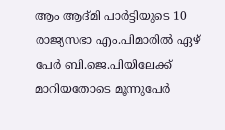ആം ആദ്മി പാർട്ടിയുടെ 10 രാജ്യസഭാ എം.പിമാരിൽ ഏഴ് പേർ ബി.ജെ.പിയിലേക്ക് മാറിയതോടെ മൂന്നുപേർ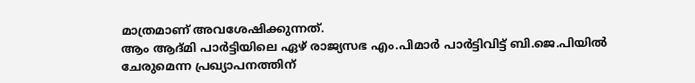മാത്രമാണ് അവശേഷിക്കുന്നത്.
ആം ആദ്മി പാർട്ടിയിലെ ഏഴ് രാജ്യസഭ എം.പിമാർ പാർട്ടിവിട്ട് ബി.ജെ.പിയിൽ ചേരുമെന്ന പ്രഖ്യാപനത്തിന്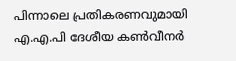പിന്നാലെ പ്രതികരണവുമായി എ.എ.പി ദേശീയ കൺവീനർ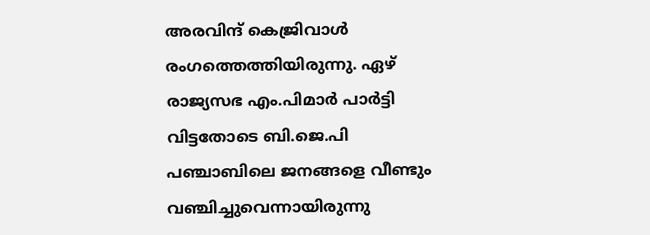അരവിന്ദ് കെജ്രിവാൾ രംഗത്തെത്തിയിരുന്നു. ഏഴ് രാജ്യസഭ എം.പിമാർ പാർട്ടി വിട്ടതോടെ ബി.ജെ.പി പഞ്ചാബിലെ ജനങ്ങളെ വീണ്ടും വഞ്ചിച്ചുവെന്നായിരുന്നു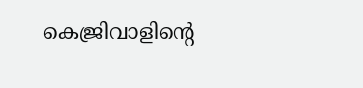കെജ്രിവാളിന്റെ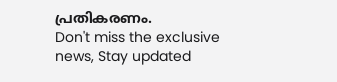പ്രതികരണം.
Don't miss the exclusive news, Stay updated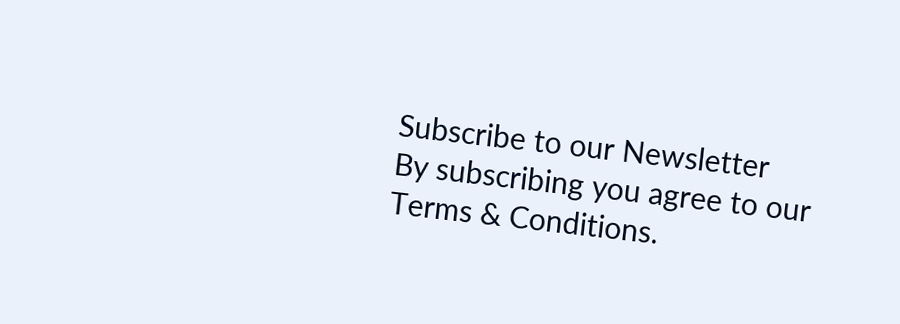Subscribe to our Newsletter
By subscribing you agree to our Terms & Conditions.